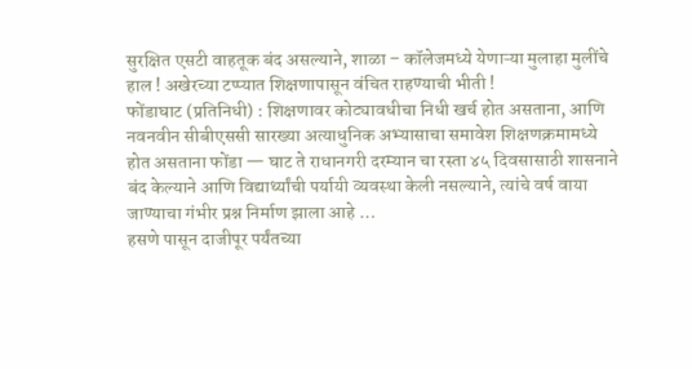सुरक्षित एसटी वाहतूक बंद असल्याने, शाळा – कॉलेजमध्ये येणाऱ्या मुलाहा मुलींचे हाल ! अखेरच्या टप्प्यात शिक्षणापासून वंचित राहण्याची भीती !
फोंडाघाट (प्रतिनिधी) : शिक्षणावर कोट्यावधीचा निधी खर्च होत असताना, आणि नवनवीन सीबीएससी सारख्या अत्याधुनिक अभ्यासाचा समावेश शिक्षणक्रमामध्ये होत असताना फोंडा — घाट ते राधानगरी दरम्यान चा रस्ता ४५ दिवसासाठी शासनाने बंद केल्याने आणि विद्यार्थ्यांची पर्यायी व्यवस्था केली नसल्याने, त्यांचे वर्ष वाया जाण्याचा गंभीर प्रश्न निर्माण झाला आहे …
हसणे पासून दाजीपूर पर्यंतच्या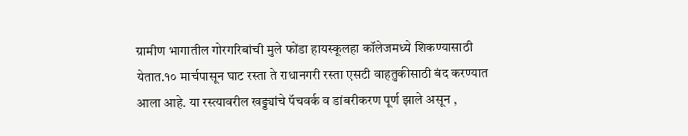ग्रामीण भागातील गोरगरिबांची मुले फोंडा हायस्कूलहा कॉलेजमध्ये शिकण्यासाठी येतात.१० मार्चपासून घाट रस्ता ते राधानगरी रस्ता एसटी वाहतुकीसाठी बंद करण्यात आला आहे. या रस्त्यावरील खड्ड्यांचे पॅचवर्क व डांबरीकरण पूर्ण झाले असून ,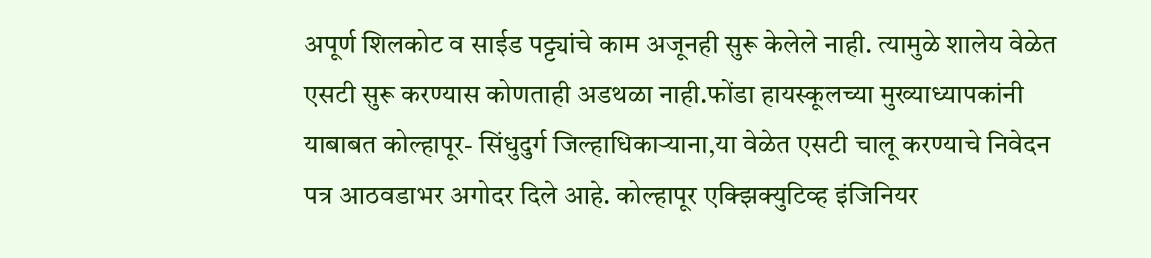अपूर्ण शिलकोट व साईड पट्ट्यांचे काम अजूनही सुरू केलेले नाही. त्यामुळे शालेय वेळेत एसटी सुरू करण्यास कोणताही अडथळा नाही.फोंडा हायस्कूलच्या मुख्याध्यापकांनी याबाबत कोल्हापूर- सिंधुदुर्ग जिल्हाधिकाऱ्याना,या वेळेत एसटी चालू करण्याचे निवेदन पत्र आठवडाभर अगोदर दिले आहे. कोल्हापूर एक्झिक्युटिव्ह इंजिनियर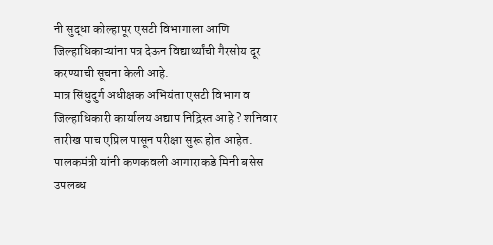नी सुद्धा कोल्हापूर एसटी विभागाला आणि जिल्हाधिकाऱ्यांना पत्र देऊन विद्यार्थ्यांची गैरसोय दूर करण्याची सूचना केली आहे.
मात्र सिंधुदुर्ग अधीक्षक अभियंता एसटी विभाग व जिल्हाधिकारी कार्यालय अद्याप निद्रिस्त आहे ? शनिवार तारीख पाच एप्रिल पासून परीक्षा सुरू होत आहेत. पालकमंत्री यांनी कणकवली आगाराकडे मिनी बसेस उपलब्ध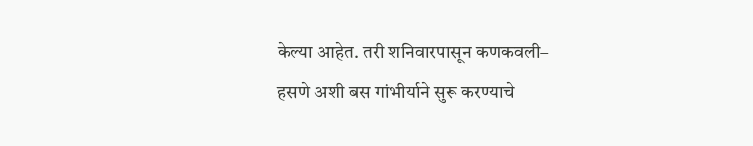केल्या आहेत. तरी शनिवारपासून कणकवली– हसणे अशी बस गांभीर्याने सुरू करण्याचे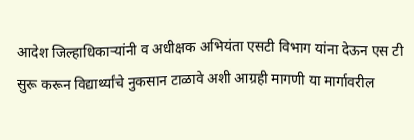आदेश जिल्हाधिकाऱ्यांनी व अधीक्षक अभियंता एसटी विभाग यांना देऊन एस टी सुरू करून विद्यार्थ्यांचे नुकसान टाळावे अशी आग्रही मागणी या मार्गावरील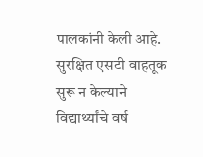पालकांनी केली आहे. सुरक्षित एसटी वाहतूक सुरू न केल्याने विद्यार्थ्यांचे वर्ष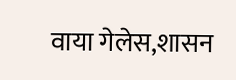वाया गेलेस,शासन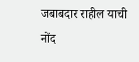जबाबदार राहील याची नोंद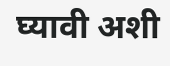घ्यावी अशी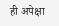ही अपेक्षा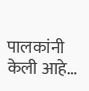पालकांनी केली आहे…